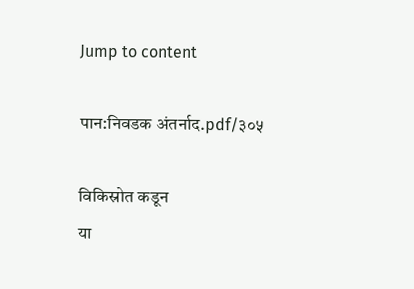Jump to content

पान:निवडक अंतर्नाद.pdf/३०५

विकिस्रोत कडून
या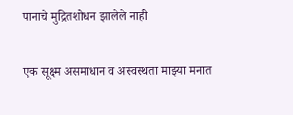पानाचे मुद्रितशोधन झालेले नाही

एक सूक्ष्म असमाधान व अस्वस्थता माझ्या मनात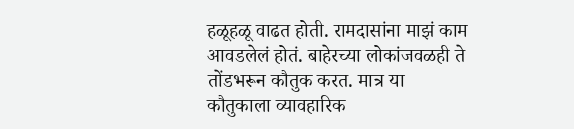हळूहळू वाढत होती. रामदासांना माझं काम आवडलेलं होतं. बाहेरच्या लोकांजवळही ते तोंडभरून कौतुक करत. मात्र या कौतुकाला व्यावहारिक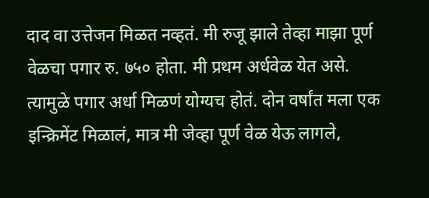दाद वा उत्तेजन मिळत नव्हतं. मी रुजू झाले तेव्हा माझा पूर्ण वेळचा पगार रु. ७५० होता. मी प्रथम अर्धवेळ येत असे. त्यामुळे पगार अर्धा मिळणं योग्यच होतं. दोन वर्षांत मला एक इन्क्रिमेंट मिळालं, मात्र मी जेव्हा पूर्ण वेळ येऊ लागले,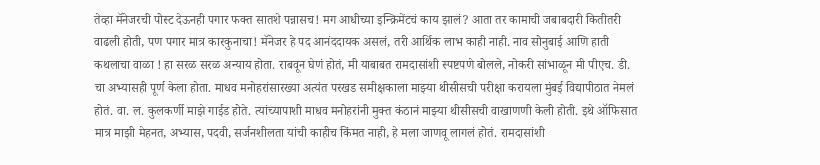तेव्हा मॅनेजरची पोस्ट देऊनही पगार फक्त सातशे पन्नासच! मग आधीच्या इन्क्रिमेंटचं काय झालं? आता तर कामाची जबाबदारी कितीतरी वाढली होती, पण पगार मात्र कारकुनाचा! मॅनेजर हे पद आनंददायक असलं, तरी आर्थिक लाभ काही नाही. नाव सोनुबाई आणि हाती कथलाचा वाळा ! हा सरळ सरळ अन्याय होता. राबवून घेणं होतं, मी याबाबत रामदासांशी स्पष्टपणे बोलले, नोकरी सांभाळून मी पीएच. डी. चा अभ्यासही पूर्ण केला होता. माधव मनोहरांसारख्या अत्यंत परखड समीक्षकाला माझ्या थीसीसची परीक्षा करायला मुंबई विद्यापीठात नेमलं होतं. वा. ल. कुलकर्णी माझे गाईड होते. त्यांच्यापाशी माधव मनोहरांनी मुक्त कंठानं माझ्या थीसीसची वाखाणणी केली होती. इथे ऑफिसात मात्र माझी मेहनत, अभ्यास, पदवी, सर्जनशीलता यांची काहीच किंमत नाही, हे मला जाणवू लागलं होतं. रामदासांशी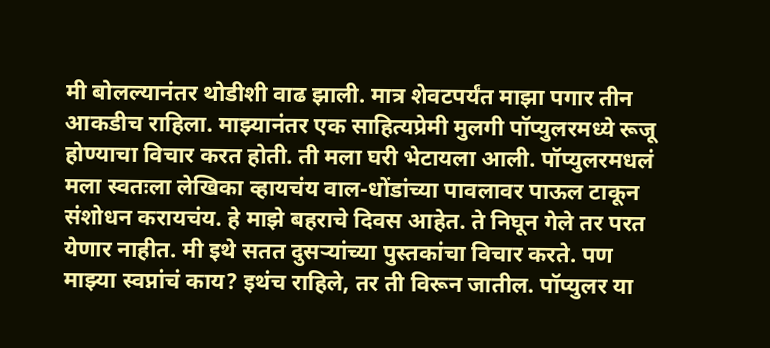मी बोलल्यानंतर थोडीशी वाढ झाली. मात्र शेवटपर्यंत माझा पगार तीन आकडीच राहिला. माझ्यानंतर एक साहित्यप्रेमी मुलगी पॉप्युलरमध्ये रूजू होण्याचा विचार करत होती. ती मला घरी भेटायला आली. पॉप्युलरमधलं मला स्वतःला लेखिका व्हायचंय वाल-धोंडांच्या पावलावर पाऊल टाकून संशोधन करायचंय. हे माझे बहराचे दिवस आहेत. ते निघून गेले तर परत येणार नाहीत. मी इथे सतत दुसऱ्यांच्या पुस्तकांचा विचार करते. पण माझ्या स्वप्नांचं काय? इथंच राहिले, तर ती विरून जातील. पॉप्युलर या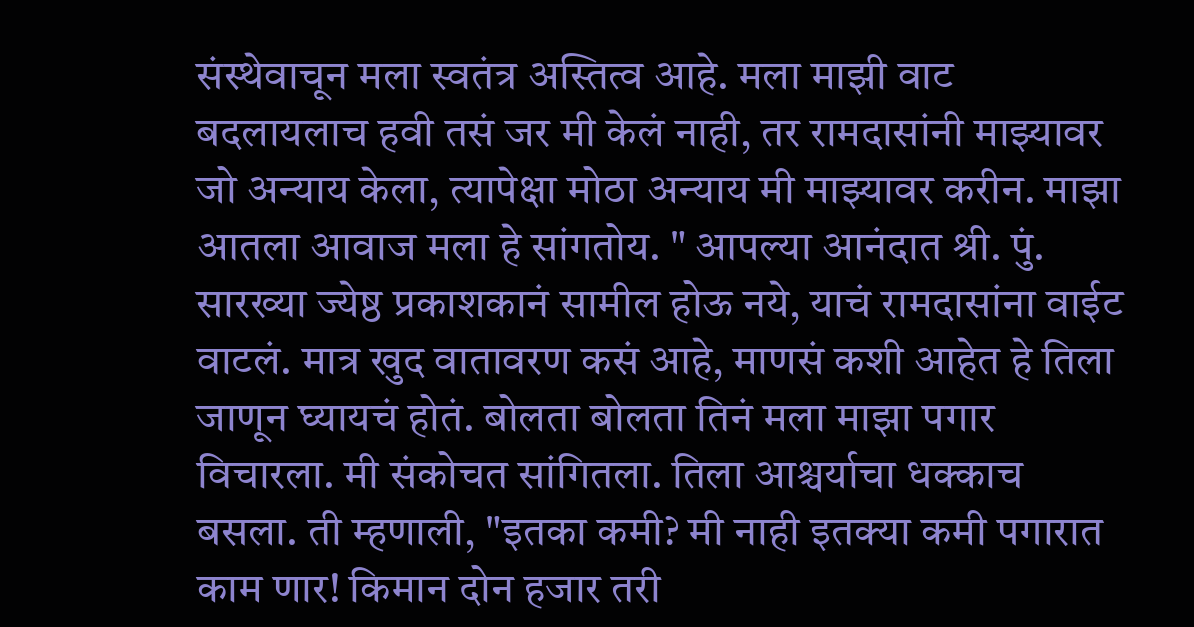संस्थेवाचून मला स्वतंत्र अस्तित्व आहे. मला माझी वाट बदलायलाच हवी तसं जर मी केलं नाही, तर रामदासांनी माझ्यावर जो अन्याय केला, त्यापेक्षा मोठा अन्याय मी माझ्यावर करीन. माझा आतला आवाज मला हे सांगतोय. " आपल्या आनंदात श्री. पुं. सारख्या ज्येष्ठ प्रकाशकानं सामील होऊ नये, याचं रामदासांना वाईट वाटलं. मात्र खुद वातावरण कसं आहे, माणसं कशी आहेत हे तिला जाणून घ्यायचं होतं. बोलता बोलता तिनं मला माझा पगार विचारला. मी संकोचत सांगितला. तिला आश्चर्याचा धक्काच बसला. ती म्हणाली, "इतका कमी? मी नाही इतक्या कमी पगारात काम णार! किमान दोन हजार तरी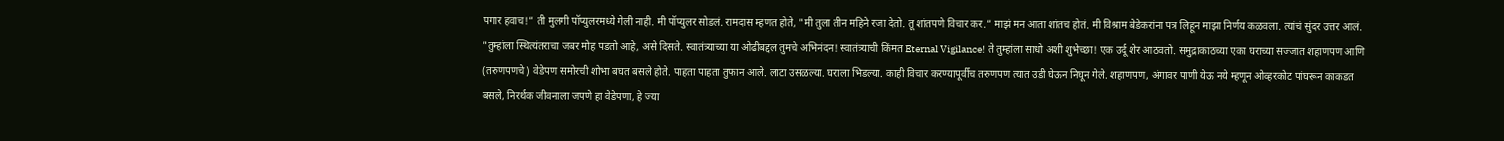पगार हवाच!” ती मुलगी पॉप्युलरमध्ये गेली नाही. मी पॉप्युलर सोडलं. रामदास म्हणत होते, "मी तुला तीन महिने रजा देतो. तू शांतपणे विचार कर.” माझं मन आता शांतच होतं. मी विश्राम बेडेकरांना पत्र लिहून माझा निर्णय कळवला. त्यांचं सुंदर उत्तर आलं. "तुम्हांला स्थित्यंतराचा जबर मोह पडतो आहे, असे दिसते. स्वातंत्र्याच्या या ओढीबद्दल तुमचे अभिनंदन! स्वातंत्र्याची किंमत Eternal Vigilance! ते तुम्हांला साधो अशी शुभेच्छा! एक उर्दू शेर आठवतो. समुद्राकाठच्या एका घराच्या सज्जात शहाणपण आणि (तरुणपणचे) वेडेपण समोरची शोभा बघत बसले होते. पाहता पाहता तुफान आले. लाटा उसळल्या. घराला भिडल्या. काही विचार करण्यापूर्वीच तरुणपण त्यात उडी घेऊन निघून गेले. शहाणपण, अंगावर पाणी येऊ नये म्हणून ओव्हरकोट पांघरून काकडत बसले, निरर्थक जीवनाला जपणे हा वेडेपणा, हे ज्या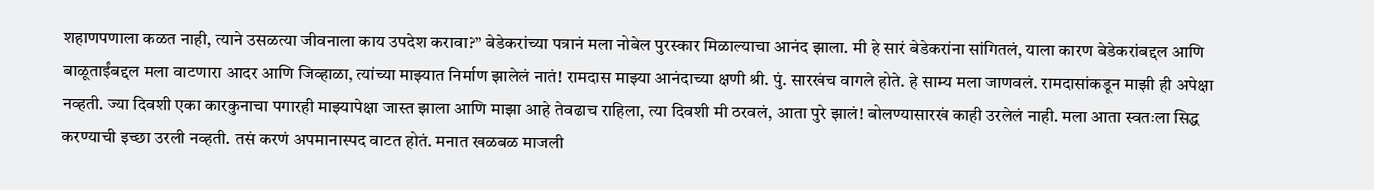शहाणपणाला कळत नाही, त्याने उसळत्या जीवनाला काय उपदेश करावा?” बेडेकरांच्या पत्रानं मला नोबेल पुरस्कार मिळाल्याचा आनंद झाला. मी हे सारं बेडेकरांना सांगितलं, याला कारण बेडेकरांबद्दल आणि बाळूताईंबद्दल मला वाटणारा आदर आणि जिव्हाळा, त्यांच्या माझ्यात निर्माण झालेलं नातं! रामदास माझ्या आनंदाच्या क्षणी श्री. पुं. सारखंच वागले होते. हे साम्य मला जाणवलं. रामदासांकडून माझी ही अपेक्षा नव्हती. ज्या दिवशी एका कारकुनाचा पगारही माझ्यापेक्षा जास्त झाला आणि माझा आहे तेवढाच राहिला, त्या दिवशी मी ठरवलं, आता पुरे झालं! बोलण्यासारखं काही उरलेलं नाही. मला आता स्वतःला सिद्ध करण्याची इच्छा उरली नव्हती. तसं करणं अपमानास्पद वाटत होतं. मनात खळबळ माजली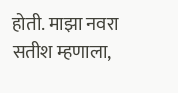होती. माझा नवरा सतीश म्हणाला,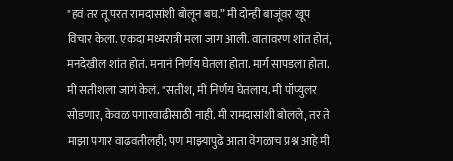"हवं तर तू परत रामदासांशी बोलून बघ.” मी दोन्ही बाजूंवर खूप विचार केला. एकदा मध्यरात्री मला जाग आली. वातावरण शांत होतं, मनदेखील शांत होतं. मनानं निर्णय घेतला होता. मार्ग सापडला होता. मी सतीशला जागं केलं. "सतीश, मी निर्णय घेतलाय. मी पॉप्युलर सोडणार, केवळ पगारवाढीसाठी नाही. मी रामदासांशी बोलले, तर ते माझा पगार वाढवतीलही; पण माझ्यापुढे आता वेगळाच प्रश्न आहे मी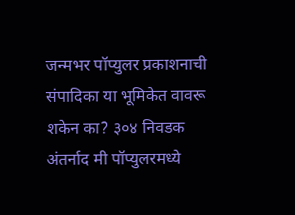जन्मभर पॉप्युलर प्रकाशनाची संपादिका या भूमिकेत वावरू शकेन का? ३०४ निवडक अंतर्नाद मी पॉप्युलरमध्ये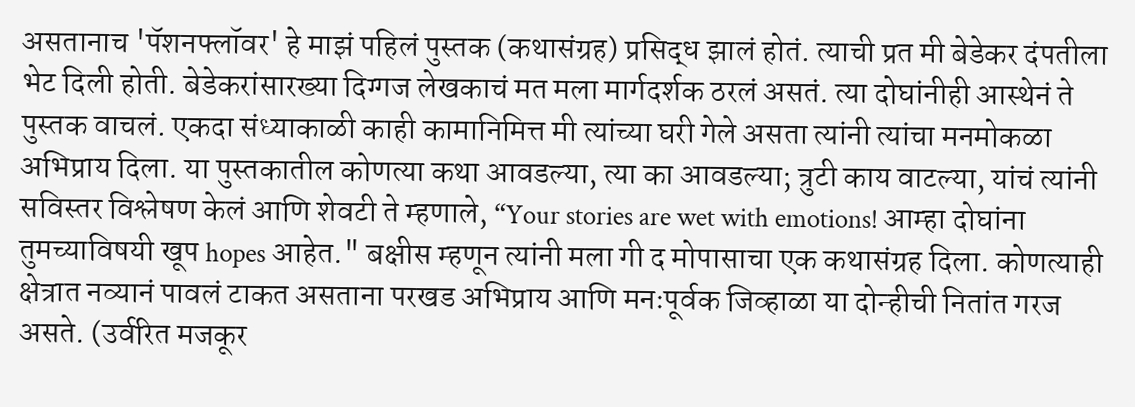असतानाच 'पॅशनफ्लॉवर' हे माझं पहिलं पुस्तक (कथासंग्रह) प्रसिद्ध झालं होतं. त्याची प्रत मी बेडेकर दंपतीला भेट दिली होती. बेडेकरांसारख्या दिग्गज लेखकाचं मत मला मार्गदर्शक ठरलं असतं. त्या दोघांनीही आस्थेनं ते पुस्तक वाचलं. एकदा संध्याकाळी काही कामानिमित्त मी त्यांच्या घरी गेले असता त्यांनी त्यांचा मनमोकळा अभिप्राय दिला. या पुस्तकातील कोणत्या कथा आवडल्या, त्या का आवडल्या; त्रुटी काय वाटल्या, यांचं त्यांनी सविस्तर विश्लेषण केलं आणि शेवटी ते म्हणाले, “Your stories are wet with emotions! आम्हा दोघांना तुमच्याविषयी खूप hopes आहेत." बक्षीस म्हणून त्यांनी मला गी द मोपासाचा एक कथासंग्रह दिला. कोणत्याही क्षेत्रात नव्यानं पावलं टाकत असताना परखड अभिप्राय आणि मनःपूर्वक जिव्हाळा या दोन्हीची नितांत गरज असते. (उर्वरित मजकूर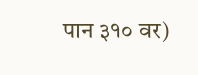पान ३१० वर)